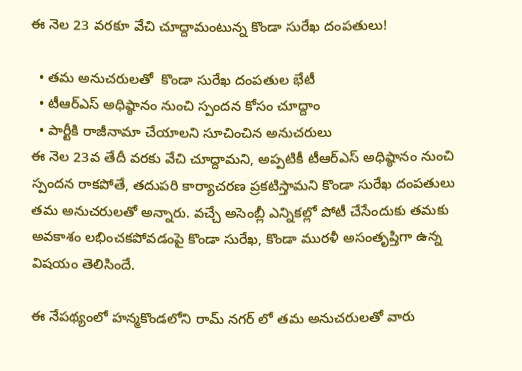ఈ నెల 23 వరకూ వేచి చూద్దామంటున్న కొండా సురేఖ దంపతులు!

  • తమ అనుచరులతో  కొండా సురేఖ దంపతుల భేటీ
  • టీఆర్ఎస్ అధిష్ఠానం నుంచి స్పందన కోసం చూద్దాం
  • పార్టీకి రాజీనామా చేయాలని సూచించిన అనుచరులు
ఈ నెల 23వ తేదీ వరకు వేచి చూద్దామని, అప్పటికీ టీఆర్ఎస్ అధిష్ఠానం నుంచి స్పందన రాకపోతే, తదుపరి కార్యాచరణ ప్రకటిస్తామని కొండా సురేఖ దంపతులు తమ అనుచరులతో అన్నారు. వచ్చే అసెంబ్లీ ఎన్నికల్లో పోటీ చేసేందుకు తమకు అవకాశం లభించకపోవడంపై కొండా సురేఖ, కొండా మురళీ అసంతృప్తిగా ఉన్న విషయం తెలిసిందే.

ఈ నేపథ్యంలో హన్మకొండలోని రామ్ నగర్ లో తమ అనుచరులతో వారు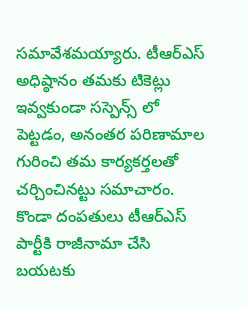సమావేశమయ్యారు. టీఆర్ఎస్ అధిష్ఠానం తమకు టికెట్లు ఇవ్వకుండా సస్పెన్స్ లో పెట్టడం, అనంతర పరిణామాల గురించి తమ కార్యకర్తలతో చర్చించినట్టు సమాచారం. కొండా దంపతులు టీఆర్ఎస్ పార్టీకి రాజీనామా చేసి బయటకు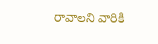రావాలని వారికి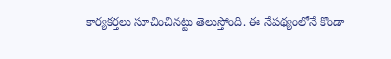కార్యకర్తలు సూచించినట్టు తెలుస్తోంది. ఈ నేపథ్యంలోనే కొండా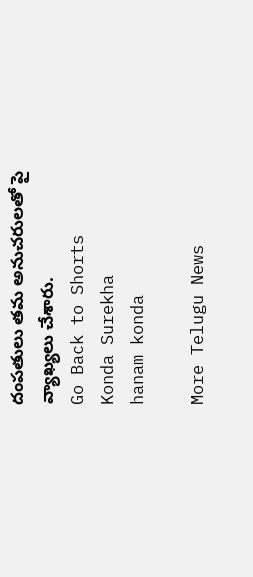దంపతులు తమ అనుచరులతో పై వ్యాఖ్యలు చేశారు.
Go Back to Shorts
Konda Surekha
hanam konda

More Telugu News